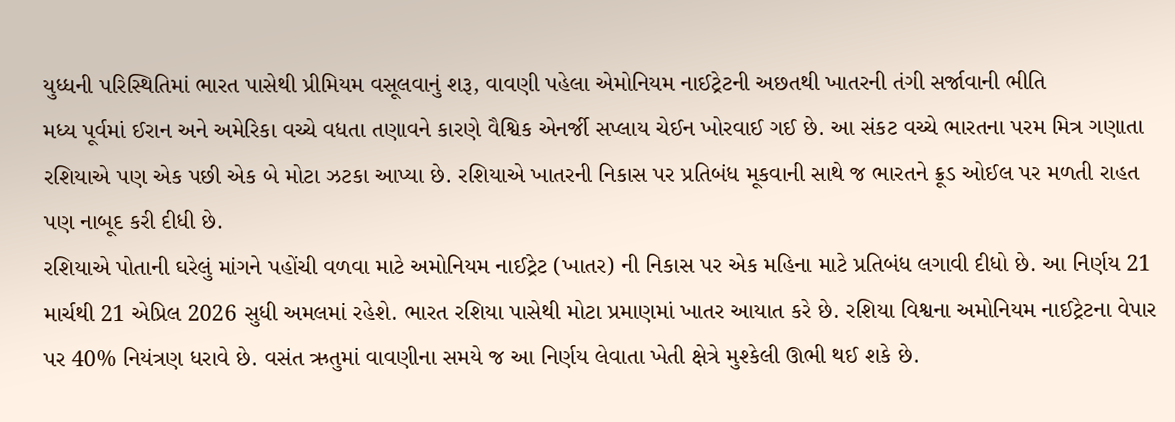યુધ્ધની પરિસ્થિતિમાં ભારત પાસેથી પ્રીમિયમ વસૂલવાનું શરૂ, વાવણી પહેલા એમોનિયમ નાઈટ્રેટની અછતથી ખાતરની તંગી સર્જાવાની ભીતિ
મધ્ય પૂર્વમાં ઈરાન અને અમેરિકા વચ્ચે વધતા તણાવને કારણે વૈશ્વિક એનર્જી સપ્લાય ચેઈન ખોરવાઈ ગઈ છે. આ સંકટ વચ્ચે ભારતના પરમ મિત્ર ગણાતા રશિયાએ પણ એક પછી એક બે મોટા ઝટકા આપ્યા છે. રશિયાએ ખાતરની નિકાસ પર પ્રતિબંધ મૂકવાની સાથે જ ભારતને ક્રૂડ ઓઈલ પર મળતી રાહત પણ નાબૂદ કરી દીધી છે.
રશિયાએ પોતાની ઘરેલું માંગને પહોંચી વળવા માટે અમોનિયમ નાઈટ્રેટ (ખાતર) ની નિકાસ પર એક મહિના માટે પ્રતિબંધ લગાવી દીધો છે. આ નિર્ણય 21 માર્ચથી 21 એપ્રિલ 2026 સુધી અમલમાં રહેશે. ભારત રશિયા પાસેથી મોટા પ્રમાણમાં ખાતર આયાત કરે છે. રશિયા વિશ્વના અમોનિયમ નાઈટ્રેટના વેપાર પર 40% નિયંત્રણ ધરાવે છે. વસંત ઋતુમાં વાવણીના સમયે જ આ નિર્ણય લેવાતા ખેતી ક્ષેત્રે મુશ્કેલી ઊભી થઈ શકે છે.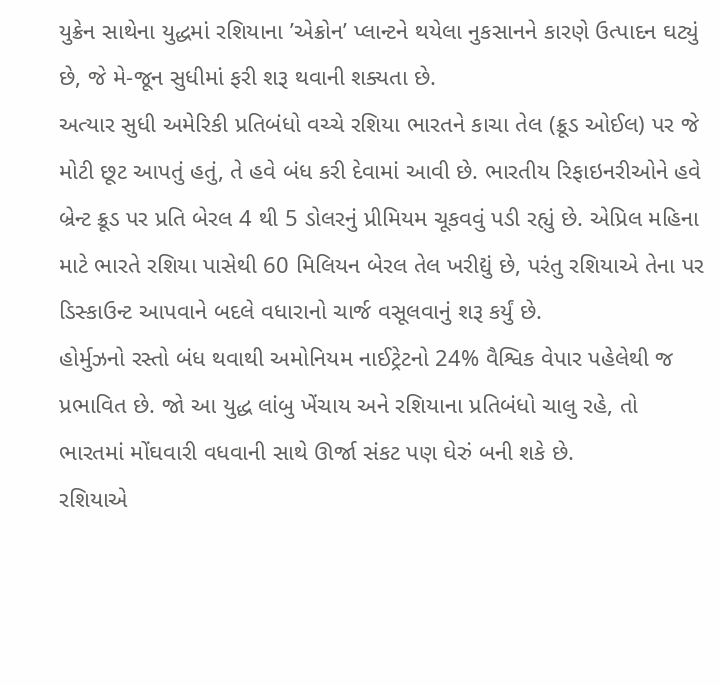યુક્રેન સાથેના યુદ્ધમાં રશિયાના ’એક્રોન’ પ્લાન્ટને થયેલા નુકસાનને કારણે ઉત્પાદન ઘટ્યું છે, જે મે-જૂન સુધીમાં ફરી શરૂ થવાની શક્યતા છે.
અત્યાર સુધી અમેરિકી પ્રતિબંધો વચ્ચે રશિયા ભારતને કાચા તેલ (ક્રૂડ ઓઈલ) પર જે મોટી છૂટ આપતું હતું, તે હવે બંધ કરી દેવામાં આવી છે. ભારતીય રિફાઇનરીઓને હવે બ્રેન્ટ ક્રૂડ પર પ્રતિ બેરલ 4 થી 5 ડોલરનું પ્રીમિયમ ચૂકવવું પડી રહ્યું છે. એપ્રિલ મહિના માટે ભારતે રશિયા પાસેથી 60 મિલિયન બેરલ તેલ ખરીદ્યું છે, પરંતુ રશિયાએ તેના પર ડિસ્કાઉન્ટ આપવાને બદલે વધારાનો ચાર્જ વસૂલવાનું શરૂ કર્યું છે.
હોર્મુઝનો રસ્તો બંધ થવાથી અમોનિયમ નાઈટ્રેટનો 24% વૈશ્વિક વેપાર પહેલેથી જ પ્રભાવિત છે. જો આ યુદ્ધ લાંબુ ખેંચાય અને રશિયાના પ્રતિબંધો ચાલુ રહે, તો ભારતમાં મોંઘવારી વધવાની સાથે ઊર્જા સંકટ પણ ઘેરું બની શકે છે.
રશિયાએ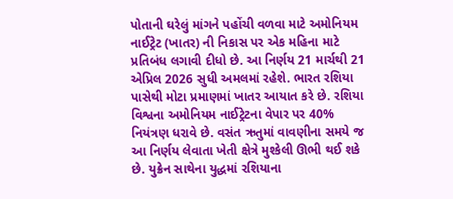પોતાની ઘરેલું માંગને પહોંચી વળવા માટે અમોનિયમ નાઈટ્રેટ (ખાતર) ની નિકાસ પર એક મહિના માટે પ્રતિબંધ લગાવી દીધો છે. આ નિર્ણય 21 માર્ચથી 21 એપ્રિલ 2026 સુધી અમલમાં રહેશે. ભારત રશિયા પાસેથી મોટા પ્રમાણમાં ખાતર આયાત કરે છે. રશિયા વિશ્વના અમોનિયમ નાઈટ્રેટના વેપાર પર 40% નિયંત્રણ ધરાવે છે. વસંત ઋતુમાં વાવણીના સમયે જ આ નિર્ણય લેવાતા ખેતી ક્ષેત્રે મુશ્કેલી ઊભી થઈ શકે છે. યુક્રેન સાથેના યુદ્ધમાં રશિયાના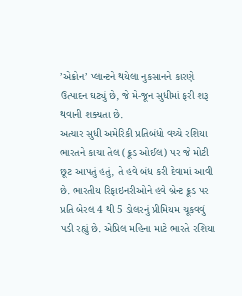’એક્રોન’ પ્લાન્ટને થયેલા નુકસાનને કારણે ઉત્પાદન ઘટ્યું છે, જે મે-જૂન સુધીમાં ફરી શરૂ થવાની શક્યતા છે.
અત્યાર સુધી અમેરિકી પ્રતિબંધો વચ્ચે રશિયા ભારતને કાચા તેલ (ક્રૂડ ઓઈલ) પર જે મોટી છૂટ આપતું હતું, તે હવે બંધ કરી દેવામાં આવી છે. ભારતીય રિફાઇનરીઓને હવે બ્રેન્ટ ક્રૂડ પર પ્રતિ બેરલ 4 થી 5 ડોલરનું પ્રીમિયમ ચૂકવવું પડી રહ્યું છે. એપ્રિલ મહિના માટે ભારતે રશિયા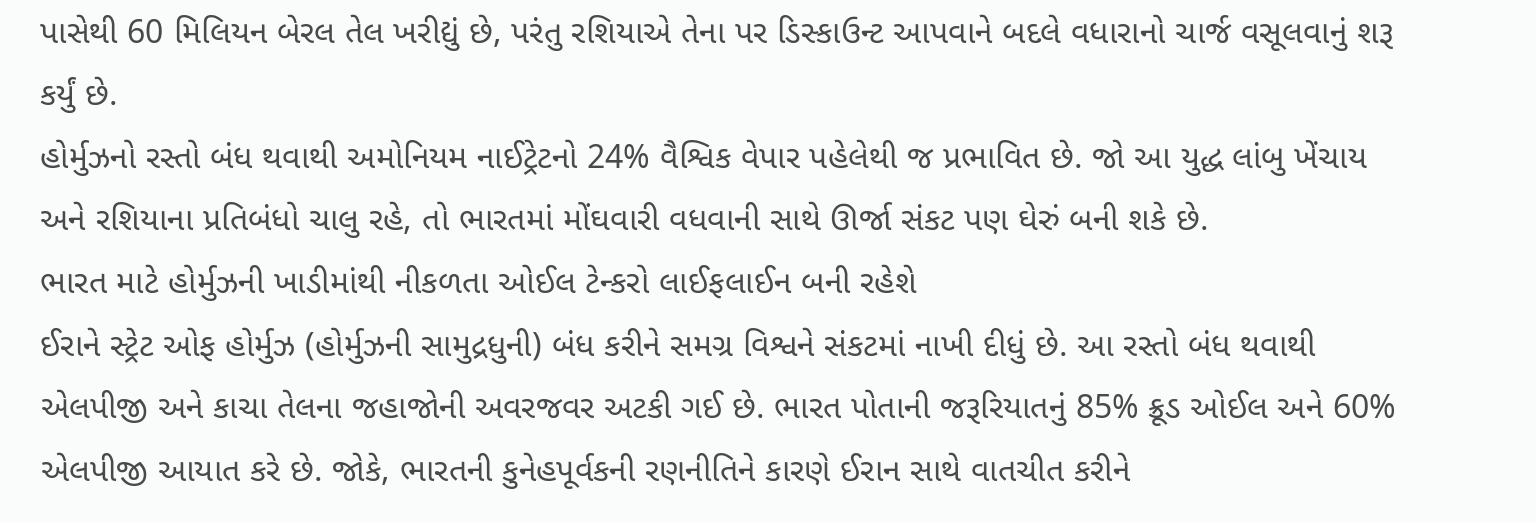પાસેથી 60 મિલિયન બેરલ તેલ ખરીદ્યું છે, પરંતુ રશિયાએ તેના પર ડિસ્કાઉન્ટ આપવાને બદલે વધારાનો ચાર્જ વસૂલવાનું શરૂ કર્યું છે.
હોર્મુઝનો રસ્તો બંધ થવાથી અમોનિયમ નાઈટ્રેટનો 24% વૈશ્વિક વેપાર પહેલેથી જ પ્રભાવિત છે. જો આ યુદ્ધ લાંબુ ખેંચાય અને રશિયાના પ્રતિબંધો ચાલુ રહે, તો ભારતમાં મોંઘવારી વધવાની સાથે ઊર્જા સંકટ પણ ઘેરું બની શકે છે.
ભારત માટે હોર્મુઝની ખાડીમાંથી નીકળતા ઓઈલ ટેન્કરો લાઈફલાઈન બની રહેશે
ઈરાને સ્ટ્રેટ ઓફ હોર્મુઝ (હોર્મુઝની સામુદ્રધુની) બંધ કરીને સમગ્ર વિશ્વને સંકટમાં નાખી દીધું છે. આ રસ્તો બંધ થવાથી એલપીજી અને કાચા તેલના જહાજોની અવરજવર અટકી ગઈ છે. ભારત પોતાની જરૂરિયાતનું 85% ક્રૂડ ઓઈલ અને 60% એલપીજી આયાત કરે છે. જોકે, ભારતની કુનેહપૂર્વકની રણનીતિને કારણે ઈરાન સાથે વાતચીત કરીને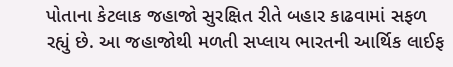પોતાના કેટલાક જહાજો સુરક્ષિત રીતે બહાર કાઢવામાં સફળ રહ્યું છે. આ જહાજોથી મળતી સપ્લાય ભારતની આર્થિક લાઈફ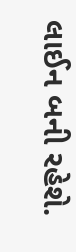લાઈન બની રહેશે.